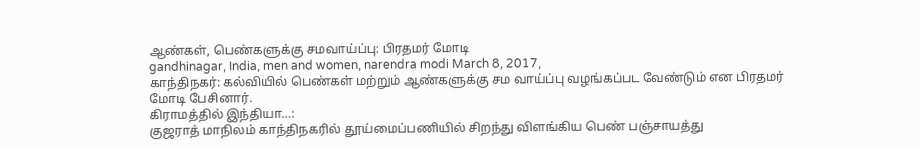ஆண்கள், பெண்களுக்கு சமவாய்ப்பு: பிரதமர் மோடி
gandhinagar, India, men and women, narendra modi March 8, 2017,
காந்திநகர்: கல்வியில் பெண்கள் மற்றும் ஆண்களுக்கு சம வாய்ப்பு வழங்கப்பட வேண்டும் என பிரதமர் மோடி பேசினார்.
கிராமத்தில் இந்தியா…:
குஜராத் மாநிலம் காந்திநகரில் தூய்மைப்பணியில் சிறந்து விளங்கிய பெண் பஞ்சாயத்து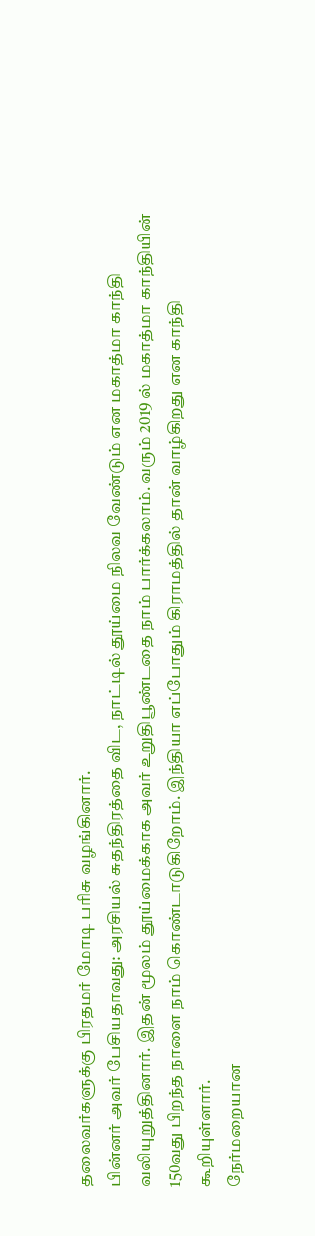தலைவர்களுக்கு பிரதமர் மோடி பரிசு வழங்கினார்.
பின்னர் அவர் பேசியதாவது: அரசியல் சுதந்திரத்தை விட, நாட்டில் தூய்மை நிலவ வேண்டும் என மகாத்மா காந்தி வலியுறுத்தினார். இதன் மூலம் தூய்மைக்காக அவர் உறுதிபூண்டதை நாம் பார்க்கலாம். வரும் 2019 ல் மகாத்மா காந்தியின் 150வது பிறந்த நாளை நாம் கொண்டாடுகிறோம். இந்தியா எப்போதும் கிராமத்தில் தான் வாழ்கிறது என காந்தி கூறியுள்ளார்.
நேர்மறையான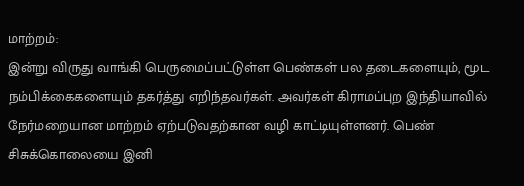மாற்றம்:
இன்று விருது வாங்கி பெருமைப்பட்டுள்ள பெண்கள் பல தடைகளையும், மூட நம்பிக்கைகளையும் தகர்த்து எறிந்தவர்கள். அவர்கள் கிராமப்புற இந்தியாவில் நேர்மறையான மாற்றம் ஏற்படுவதற்கான வழி காட்டியுள்ளனர். பெண் சிசுக்கொலையை இனி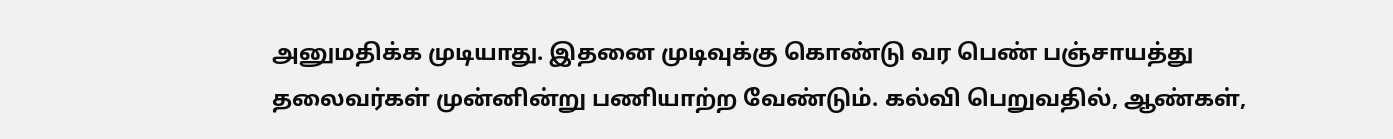அனுமதிக்க முடியாது. இதனை முடிவுக்கு கொண்டு வர பெண் பஞ்சாயத்து தலைவர்கள் முன்னின்று பணியாற்ற வேண்டும். கல்வி பெறுவதில், ஆண்கள்,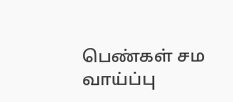பெண்கள் சம வாய்ப்பு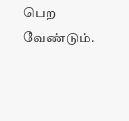பெற வேண்டும்.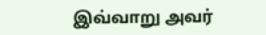இவ்வாறு அவர்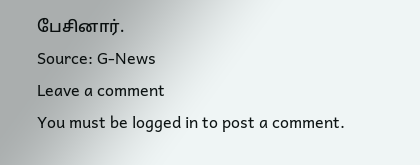பேசினார்.
Source: G-News
Leave a comment
You must be logged in to post a comment.